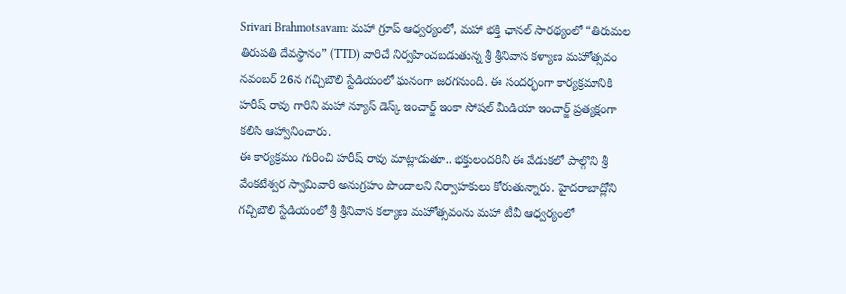Srivari Brahmotsavam: మహా గ్రూప్ ఆధ్వర్యంలో, మహా భక్తి ఛానల్ సారథ్యంలో “తిరుమల తిరుపతి దేవస్థానం” (TTD) వారిచే నిర్వహించబడుతున్న శ్రీ శ్రీనివాస కళ్యాణ మహోత్సవం నవంబర్ 26న గచ్చిబౌలి స్టేడియంలో ఘనంగా జరగనుంది. ఈ సందర్భంగా కార్యక్రమానికి హరీష్ రావు గారిని మహా న్యూస్ డెస్క్ ఇంచార్జ్ ఇంకా సోషల్ మీడియా ఇంచార్జ్ ప్రత్యక్షంగా కలిసి ఆహ్వానించారు.
ఈ కార్యక్రమం గురించి హరీష్ రావు మాట్లాడుతూ.. భక్తులందరినీ ఈ వేడుకలో పాల్గొని శ్రీ వేంకటేశ్వర స్వామివారి అనుగ్రహం పొందాలని నిర్వాహకులు కోరుతున్నారు. హైదరాబాద్లోని గచ్చిబౌలి స్టేడియంలో శ్రీ శ్రీనివాస కల్యాణ మహోత్సవంను మహా టీవీ ఆధ్వర్యంలో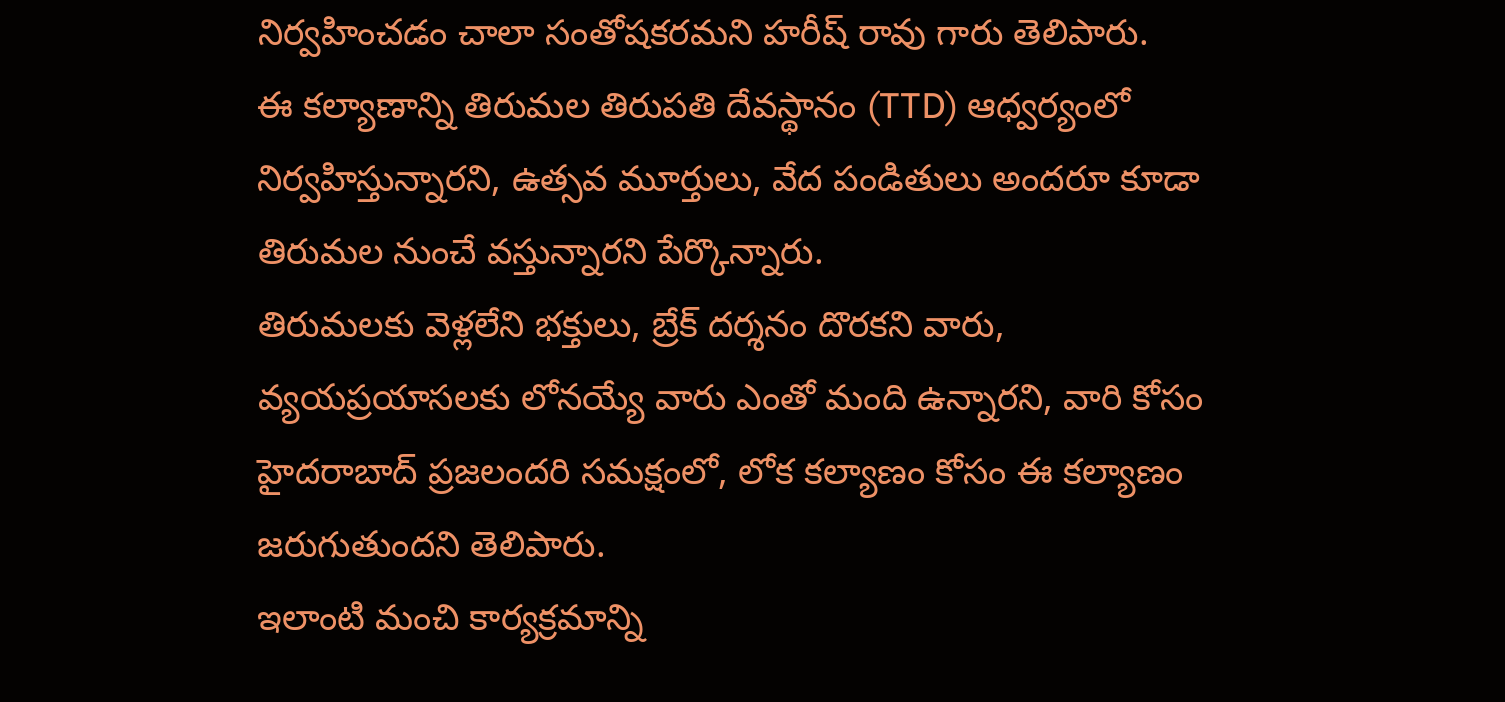నిర్వహించడం చాలా సంతోషకరమని హరీష్ రావు గారు తెలిపారు.
ఈ కల్యాణాన్ని తిరుమల తిరుపతి దేవస్థానం (TTD) ఆధ్వర్యంలో నిర్వహిస్తున్నారని, ఉత్సవ మూర్తులు, వేద పండితులు అందరూ కూడా తిరుమల నుంచే వస్తున్నారని పేర్కొన్నారు.
తిరుమలకు వెళ్లలేని భక్తులు, బ్రేక్ దర్శనం దొరకని వారు, వ్యయప్రయాసలకు లోనయ్యే వారు ఎంతో మంది ఉన్నారని, వారి కోసం హైదరాబాద్ ప్రజలందరి సమక్షంలో, లోక కల్యాణం కోసం ఈ కల్యాణం జరుగుతుందని తెలిపారు.
ఇలాంటి మంచి కార్యక్రమాన్ని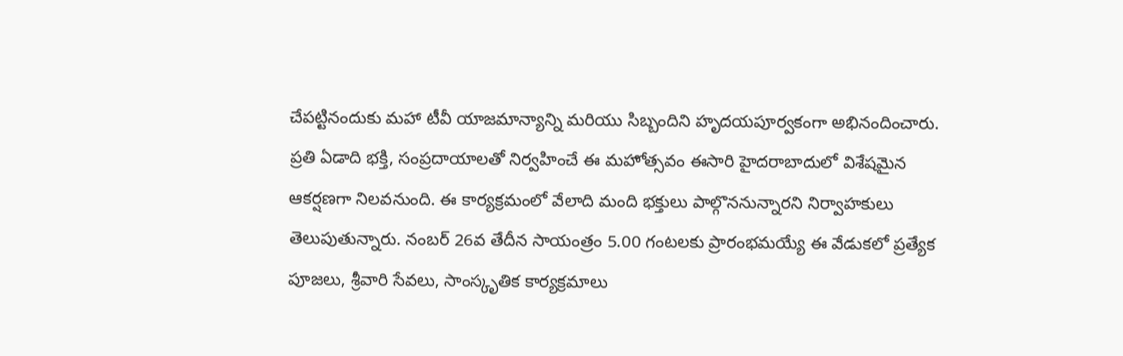చేపట్టినందుకు మహా టీవీ యాజమాన్యాన్ని మరియు సిబ్బందిని హృదయపూర్వకంగా అభినందించారు.
ప్రతి ఏడాది భక్తి, సంప్రదాయాలతో నిర్వహించే ఈ మహోత్సవం ఈసారి హైదరాబాదులో విశేషమైన ఆకర్షణగా నిలవనుంది. ఈ కార్యక్రమంలో వేలాది మంది భక్తులు పాల్గొననున్నారని నిర్వాహకులు తెలుపుతున్నారు. నంబర్ 26వ తేదీన సాయంత్రం 5.00 గంటలకు ప్రారంభమయ్యే ఈ వేడుకలో ప్రత్యేక పూజలు, శ్రీవారి సేవలు, సాంస్కృతిక కార్యక్రమాలు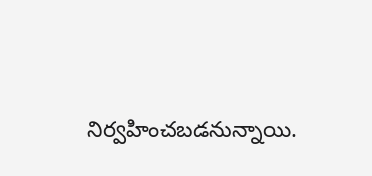నిర్వహించబడనున్నాయి.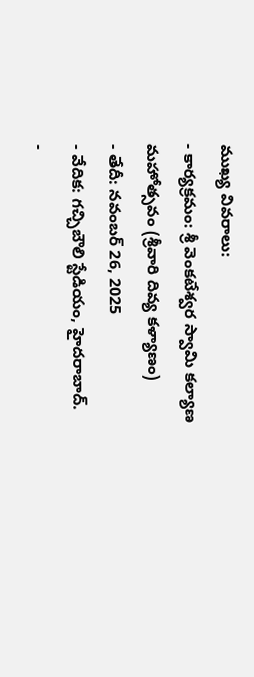ముఖ్య వివరాలు:
- కార్యక్రమం: శ్రీ వెంకటేశ్వర స్వామి కల్యాణ మహోత్సవం (శ్రీవారి దివ్య కళ్యాణం)
- తేదీ: నవంబర్ 26, 2025
- వేదిక: గచ్చిబౌలి స్టేడియం, హైదరాబాద్.
-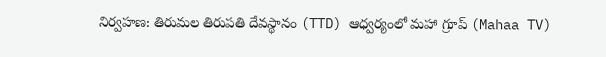నిర్వహణ: తిరుమల తిరుపతి దేవస్థానం (TTD) ఆధ్వర్యంలో మహా గ్రూప్ (Mahaa TV)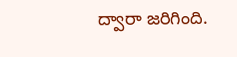ద్వారా జరిగింది.